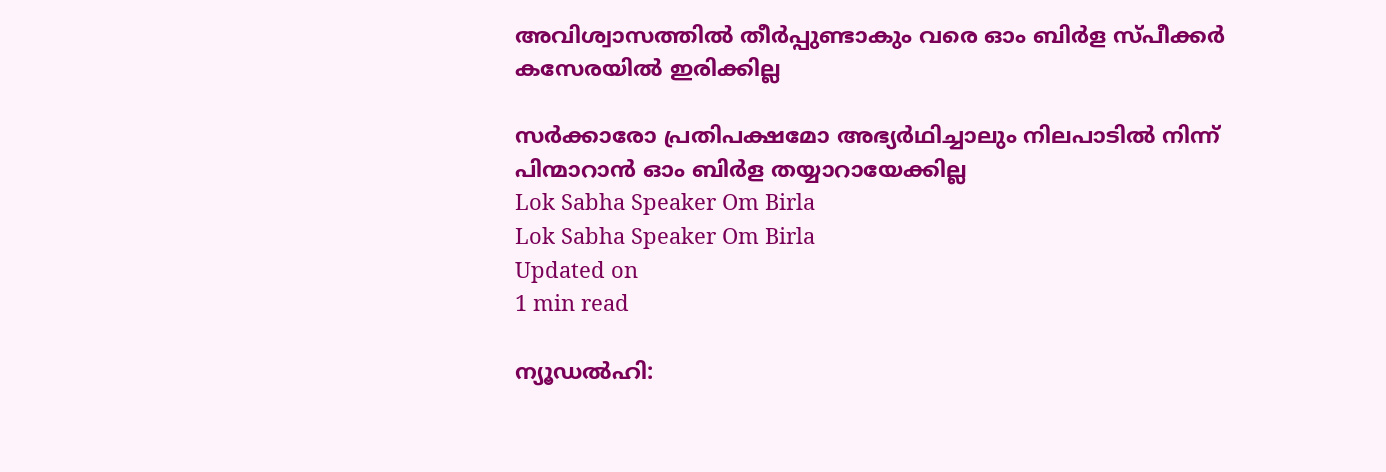അവിശ്വാസത്തിൽ തീർപ്പുണ്ടാകും വരെ ഓം ബിർള സ്പീക്കർ കസേരയിൽ ഇരിക്കില്ല

സർക്കാരോ പ്രതിപക്ഷമോ അഭ്യർഥിച്ചാലും നിലപാടിൽ നിന്ന് പിന്മാറാൻ ഓം ബിർള തയ്യാറായേക്കില്ല
Lok Sabha Speaker Om Birla
Lok Sabha Speaker Om Birla
Updated on
1 min read

ന്യൂഡൽഹി: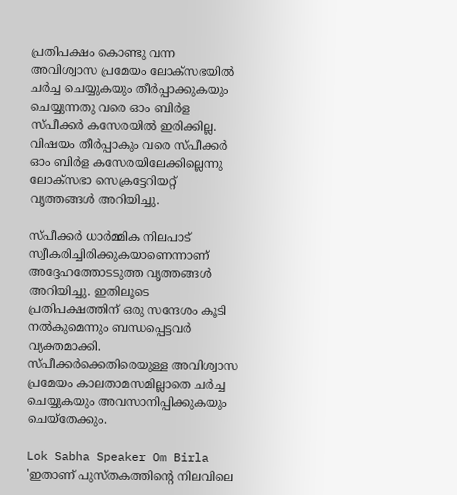പ്രതിപക്ഷം കൊണ്ടു വന്ന അവിശ്വാസ പ്രമേയം ലോക്സഭയിൽ ചർച്ച ചെയ്യുകയും തീർപ്പാക്കുകയും ചെയ്യുന്നതു വരെ ഓം ബിർള സ്പീക്കർ കസേരയിൽ ഇരിക്കില്ല. വിഷയം തീർപ്പാകും വരെ സ്പീക്കർ ഓം ബിർള കസേരയിലേക്കില്ലെന്നു ലോക്സഭാ സെക്രട്ടേറിയറ്റ് വൃത്തങ്ങൾ അറിയിച്ചു.

സ്പീക്കർ ധാർമ്മിക നിലപാട് സ്വീകരിച്ചിരിക്കുകയാണെന്നാണ് അദ്ദേഹത്തോടടുത്ത വൃത്തങ്ങൾ അറിയിച്ചു. ഇതിലൂടെ പ്രതിപക്ഷത്തിന് ഒരു സന്ദേശം കൂടി നൽകുമെന്നും ബന്ധപ്പെട്ടവർ വ്യക്തമാക്കി. സ്പീക്കർക്കെതിരെയുള്ള അവിശ്വാസ പ്രമേയം കാലതാമസമില്ലാതെ ചർച്ച ചെയ്യുകയും അവസാനിപ്പിക്കുകയും ചെയ്‌തേക്കും.

Lok Sabha Speaker Om Birla
'ഇതാണ് പുസ്തകത്തിന്റെ നിലവിലെ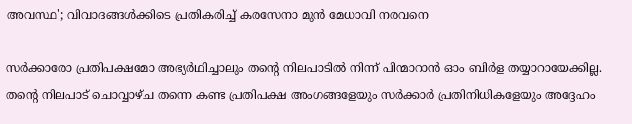അവസ്ഥ'; വിവാദങ്ങള്‍ക്കിടെ പ്രതികരിച്ച് കരസേനാ മുന്‍ മേധാവി നരവനെ

സർക്കാരോ പ്രതിപക്ഷമോ അഭ്യർഥിച്ചാലും തന്റെ നിലപാടിൽ നിന്ന് പിന്മാറാൻ ഓം ബിർള തയ്യാറായേക്കില്ല. തന്റെ നിലപാട് ചൊവ്വാഴ്ച തന്നെ കണ്ട പ്രതിപക്ഷ അംഗങ്ങളേയും സർക്കാർ പ്രതിനിധികളേയും അദ്ദേഹം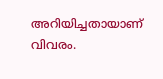അറിയിച്ചതായാണ് വിവരം.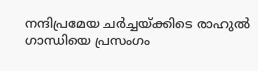നന്ദിപ്രമേയ ചര്‍ച്ചയ്ക്കിടെ രാഹുല്‍ ഗാന്ധിയെ പ്രസംഗം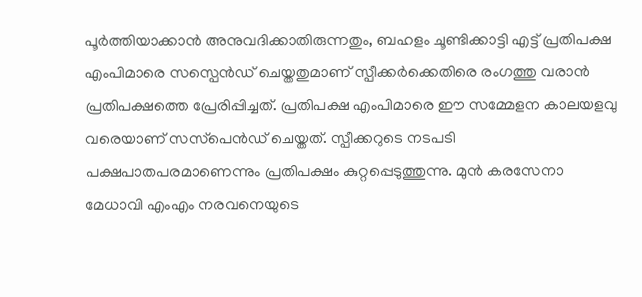പൂര്‍ത്തിയാക്കാന്‍ അനുവദിക്കാതിരുന്നതും, ബഹളം ചൂണ്ടിക്കാട്ടി എട്ട് പ്രതിപക്ഷ എംപിമാരെ സസ്പെന്‍ഡ് ചെയ്തതുമാണ് സ്പീക്കര്‍ക്കെതിരെ രംഗത്തു വരാന്‍ പ്രതിപക്ഷത്തെ പ്രേരിപ്പിച്ചത്. പ്രതിപക്ഷ എംപിമാരെ ഈ സമ്മേളന കാലയളവു വരെയാണ് സസ്‌പെന്‍ഡ് ചെയ്തത്. സ്പീക്കറുടെ നടപടി പക്ഷപാതപരമാണെന്നും പ്രതിപക്ഷം കുറ്റപ്പെടുത്തുന്നു. മുന്‍ കരസേനാ മേധാവി എംഎം നരവനെയുടെ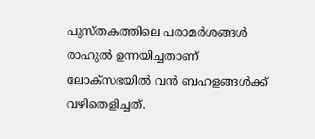പുസ്തകത്തിലെ പരാമര്‍ശങ്ങള്‍ രാഹുല്‍ ഉന്നയിച്ചതാണ് ലോക്‌സഭയില്‍ വന്‍ ബഹളങ്ങള്‍ക്ക് വഴിതെളിച്ചത്.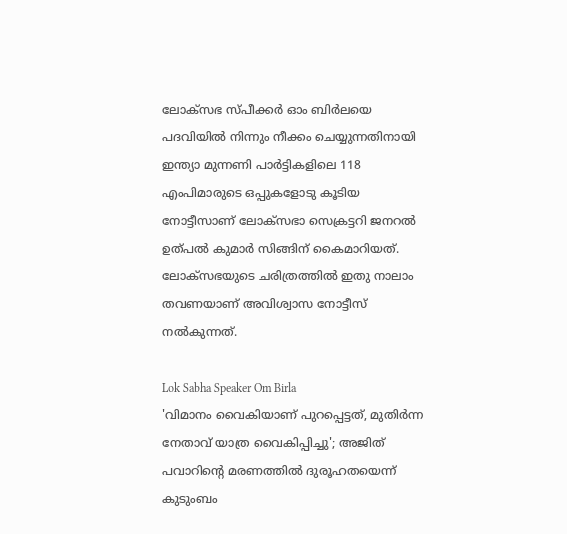ലോക്‌സഭ സ്പീക്കര്‍ ഓം ബിര്‍ലയെ പദവിയില്‍ നിന്നും നീക്കം ചെയ്യുന്നതിനായി ഇന്ത്യാ മുന്നണി പാര്‍ട്ടികളിലെ 118 എംപിമാരുടെ ഒപ്പുകളോടു കൂടിയ നോട്ടീസാണ് ലോക്സഭാ സെക്രട്ടറി ജനറല്‍ ഉത്പല്‍ കുമാര്‍ സിങ്ങിന് കൈമാറിയത്. ലോക്‌സഭയുടെ ചരിത്രത്തില്‍ ഇതു നാലാം തവണയാണ് അവിശ്വാസ നോട്ടീസ് നല്‍കുന്നത്.

Lok Sabha Speaker Om Birla
'വിമാനം വൈകിയാണ് പുറപ്പെട്ടത്, മുതിർന്ന നേതാവ് യാത്ര വൈകിപ്പിച്ചു'; അജിത് പവാറിന്റെ മരണത്തില്‍ ദുരൂഹതയെന്ന് കുടുംബം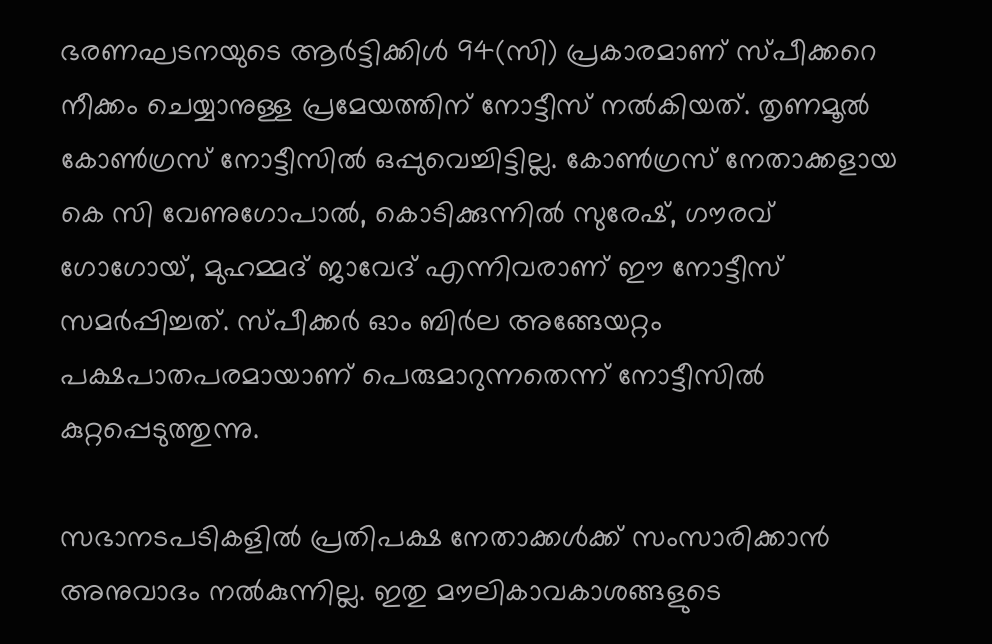ഭരണഘടനയുടെ ആര്‍ട്ടിക്കിള്‍ 94(സി) പ്രകാരമാണ് സ്പീക്കറെ നീക്കം ചെയ്യാനുള്ള പ്രമേയത്തിന് നോട്ടീസ് നല്‍കിയത്. തൃണമൂല്‍ കോണ്‍ഗ്രസ് നോട്ടീസില്‍ ഒപ്പുവെച്ചിട്ടില്ല. കോണ്‍ഗ്രസ് നേതാക്കളായ കെ സി വേണുഗോപാല്‍, കൊടിക്കുന്നില്‍ സുരേഷ്, ഗൗരവ് ഗോഗോയ്, മുഹമ്മദ് ജാവേദ് എന്നിവരാണ് ഈ നോട്ടീസ് സമര്‍പ്പിച്ചത്. സ്പീക്കര്‍ ഓം ബിര്‍ല അങ്ങേയറ്റം പക്ഷപാതപരമായാണ് പെരുമാറുന്നതെന്ന് നോട്ടീസില്‍ കുറ്റപ്പെടുത്തുന്നു.

സഭാനടപടികളില്‍ പ്രതിപക്ഷ നേതാക്കള്‍ക്ക് സംസാരിക്കാന്‍ അനുവാദം നല്‍കുന്നില്ല. ഇതു മൗലികാവകാശങ്ങളുടെ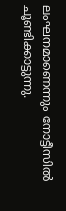ലംഘനമാണെന്നും നോട്ടീസില്‍ ചൂണ്ടിക്കാട്ടുന്നു.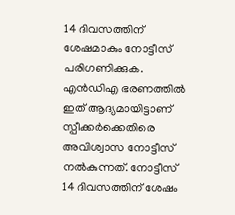14 ദിവസത്തിന് ശേഷമാകും നോട്ടീസ് പരിഗണിക്കുക. എന്‍ഡിഎ ഭരണത്തില്‍ ഇത് ആദ്യമായിട്ടാണ് സ്പീക്കര്‍ക്കെതിരെ അവിശ്വാസ നോട്ടീസ് നല്‍കുന്നത്. നോട്ടീസ് 14 ദിവസത്തിന് ശേഷം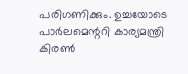പരിഗണിക്കും. ഉച്ചയോടെ പാര്‍ലമെന്ററി കാര്യമന്ത്രി കിരണ്‍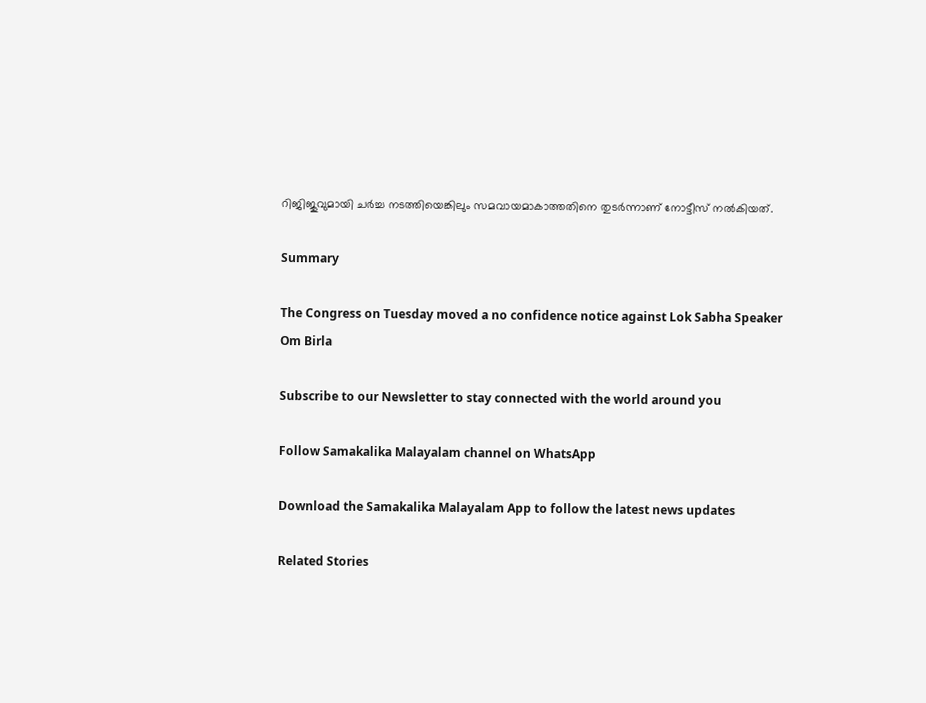റിജിജുവുമായി ചര്‍ച്ച നടത്തിയെങ്കിലും സമവായമാകാത്തതിനെ തുടര്‍ന്നാണ് നോട്ടീസ് നല്‍കിയത്.

Summary

The Congress on Tuesday moved a no confidence notice against Lok Sabha Speaker Om Birla

Subscribe to our Newsletter to stay connected with the world around you

Follow Samakalika Malayalam channel on WhatsApp

Download the Samakalika Malayalam App to follow the latest news updates

Related Stories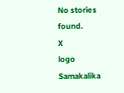No stories found.
X
logo
Samakalika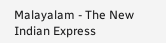Malayalam - The New Indian Express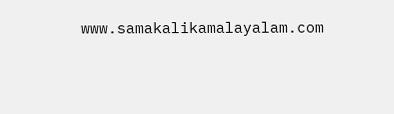www.samakalikamalayalam.com